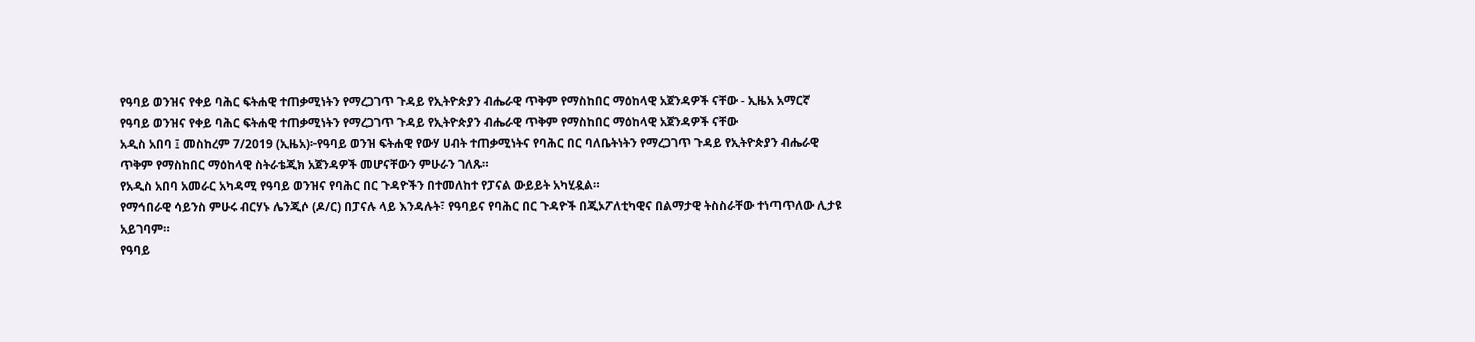የዓባይ ወንዝና የቀይ ባሕር ፍትሐዊ ተጠቃሚነትን የማረጋገጥ ጉዳይ የኢትዮጵያን ብሔራዊ ጥቅም የማስከበር ማዕከላዊ አጀንዳዎች ናቸው - ኢዜአ አማርኛ
የዓባይ ወንዝና የቀይ ባሕር ፍትሐዊ ተጠቃሚነትን የማረጋገጥ ጉዳይ የኢትዮጵያን ብሔራዊ ጥቅም የማስከበር ማዕከላዊ አጀንዳዎች ናቸው
አዲስ አበባ ፤ መስከረም 7/2019 (ኢዜአ)፦የዓባይ ወንዝ ፍትሐዊ የውሃ ሀብት ተጠቃሚነትና የባሕር በር ባለቤትነትን የማረጋገጥ ጉዳይ የኢትዮጵያን ብሔራዊ ጥቅም የማስከበር ማዕከላዊ ስትራቴጂክ አጀንዳዎች መሆናቸውን ምሁራን ገለጹ።
የአዲስ አበባ አመራር አካዳሚ የዓባይ ወንዝና የባሕር በር ጉዳዮችን በተመለከተ የፓናል ውይይት አካሂዷል።
የማኅበራዊ ሳይንስ ምሁሩ ብርሃኑ ሌንጂሶ (ዶ/ር) በፓናሉ ላይ እንዳሉት፣ የዓባይና የባሕር በር ጉዳዮች በጂኦፖለቲካዊና በልማታዊ ትስስራቸው ተነጣጥለው ሊታዩ አይገባም።
የዓባይ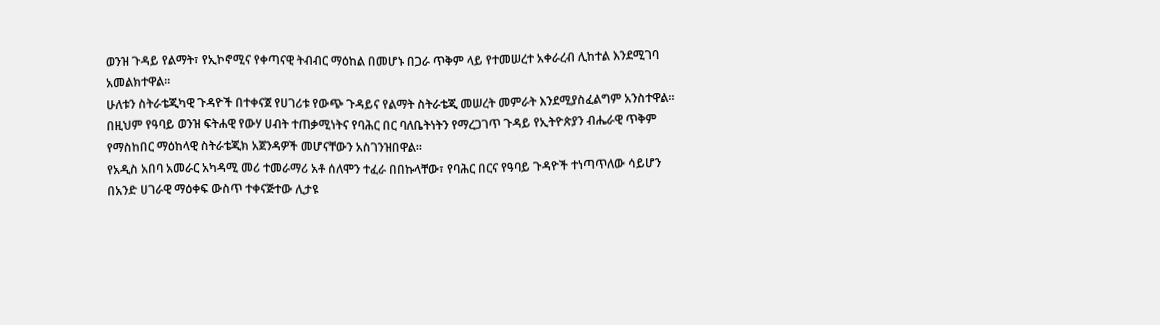ወንዝ ጉዳይ የልማት፣ የኢኮኖሚና የቀጣናዊ ትብብር ማዕከል በመሆኑ በጋራ ጥቅም ላይ የተመሠረተ አቀራረብ ሊከተል እንደሚገባ አመልክተዋል።
ሁለቱን ስትራቴጂካዊ ጉዳዮች በተቀናጀ የሀገሪቱ የውጭ ጉዳይና የልማት ስትራቴጂ መሠረት መምራት እንደሚያስፈልግም አንስተዋል።
በዚህም የዓባይ ወንዝ ፍትሐዊ የውሃ ሀብት ተጠቃሚነትና የባሕር በር ባለቤትነትን የማረጋገጥ ጉዳይ የኢትዮጵያን ብሔራዊ ጥቅም የማስከበር ማዕከላዊ ስትራቴጂክ አጀንዳዎች መሆናቸውን አስገንዝበዋል።
የአዲስ አበባ አመራር አካዳሚ መሪ ተመራማሪ አቶ ሰለሞን ተፈራ በበኩላቸው፣ የባሕር በርና የዓባይ ጉዳዮች ተነጣጥለው ሳይሆን በአንድ ሀገራዊ ማዕቀፍ ውስጥ ተቀናጅተው ሊታዩ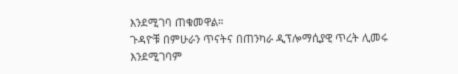እንደሚገባ ጠቁመዋል።
ጉዳዮቹ በምሁራን ጥናትና በጠንካራ ዲፕሎማሲያዊ ጥረት ሊመሩ እንደሚገባም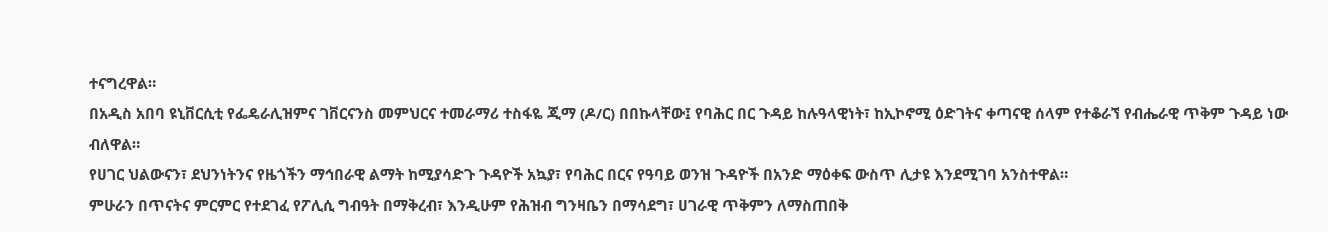ተናግረዋል።
በአዲስ አበባ ዩኒቨርሲቲ የፌዴራሊዝምና ገቨርናንስ መምህርና ተመራማሪ ተስፋዬ ጂማ (ዶ/ር) በበኩላቸው፤ የባሕር በር ጉዳይ ከሉዓላዊነት፣ ከኢኮኖሚ ዕድገትና ቀጣናዊ ሰላም የተቆራኘ የብሔራዊ ጥቅም ጉዳይ ነው ብለዋል።
የሀገር ህልውናን፣ ደህንነትንና የዜጎችን ማኅበራዊ ልማት ከሚያሳድጉ ጉዳዮች አኳያ፣ የባሕር በርና የዓባይ ወንዝ ጉዳዮች በአንድ ማዕቀፍ ውስጥ ሊታዩ እንደሚገባ አንስተዋል።
ምሁራን በጥናትና ምርምር የተደገፈ የፖሊሲ ግብዓት በማቅረብ፣ እንዲሁም የሕዝብ ግንዛቤን በማሳደግ፣ ሀገራዊ ጥቅምን ለማስጠበቅ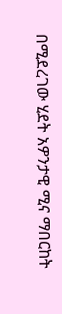በሚደረገው ሂደት አዎንታዊ ሚና ማበርከት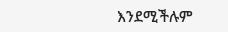እንደሚችሉም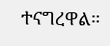ተናግረዋል።